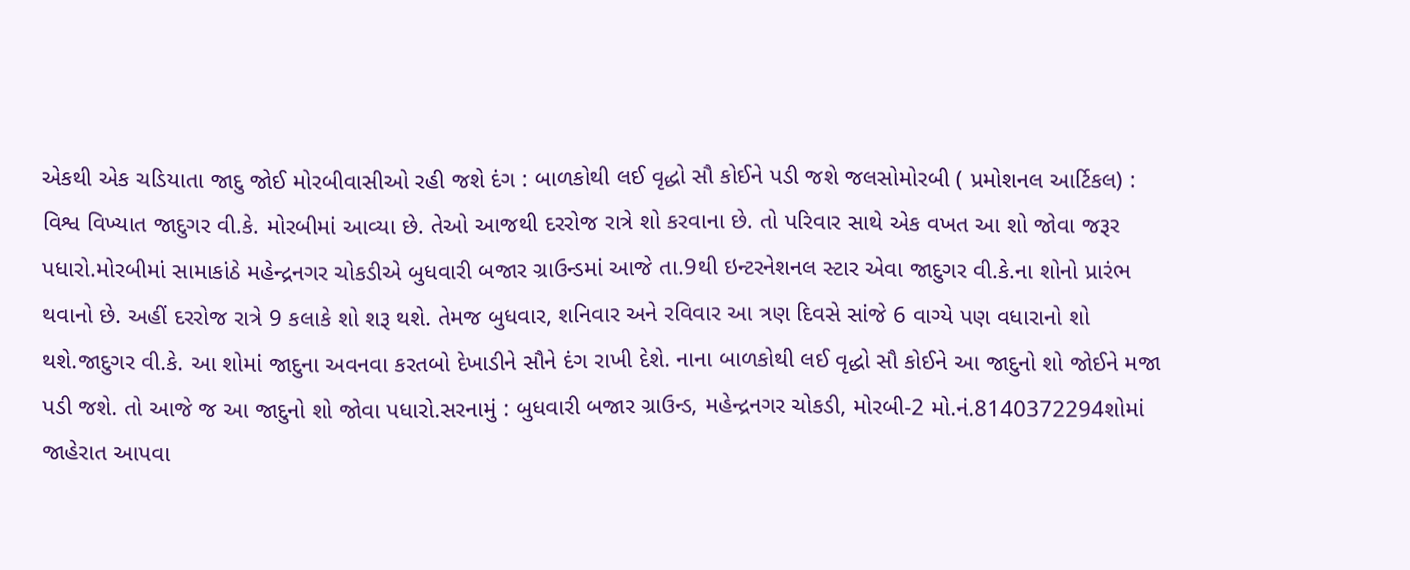એકથી એક ચડિયાતા જાદુ જોઈ મોરબીવાસીઓ રહી જશે દંગ : બાળકોથી લઈ વૃદ્ધો સૌ કોઈને પડી જશે જલસોમોરબી ( પ્રમોશનલ આર્ટિકલ) : વિશ્વ વિખ્યાત જાદુગર વી.કે. મોરબીમાં આવ્યા છે. તેઓ આજથી દરરોજ રાત્રે શો કરવાના છે. તો પરિવાર સાથે એક વખત આ શો જોવા જરૂર પધારો.મોરબીમાં સામાકાંઠે મહેન્દ્રનગર ચોકડીએ બુધવારી બજાર ગ્રાઉન્ડમાં આજે તા.9થી ઇન્ટરનેશનલ સ્ટાર એવા જાદુગર વી.કે.ના શોનો પ્રારંભ થવાનો છે. અહીં દરરોજ રાત્રે 9 કલાકે શો શરૂ થશે. તેમજ બુધવાર, શનિવાર અને રવિવાર આ ત્રણ દિવસે સાંજે 6 વાગ્યે પણ વધારાનો શો થશે.જાદુગર વી.કે. આ શોમાં જાદુના અવનવા કરતબો દેખાડીને સૌને દંગ રાખી દેશે. નાના બાળકોથી લઈ વૃદ્ધો સૌ કોઈને આ જાદુનો શો જોઈને મજા પડી જશે. તો આજે જ આ જાદુનો શો જોવા પધારો.સરનામું : બુધવારી બજાર ગ્રાઉન્ડ, મહેન્દ્રનગર ચોકડી, મોરબી-2 મો.નં.8140372294શોમાં જાહેરાત આપવા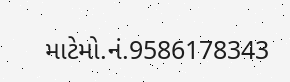માટેમો.નં.9586178343